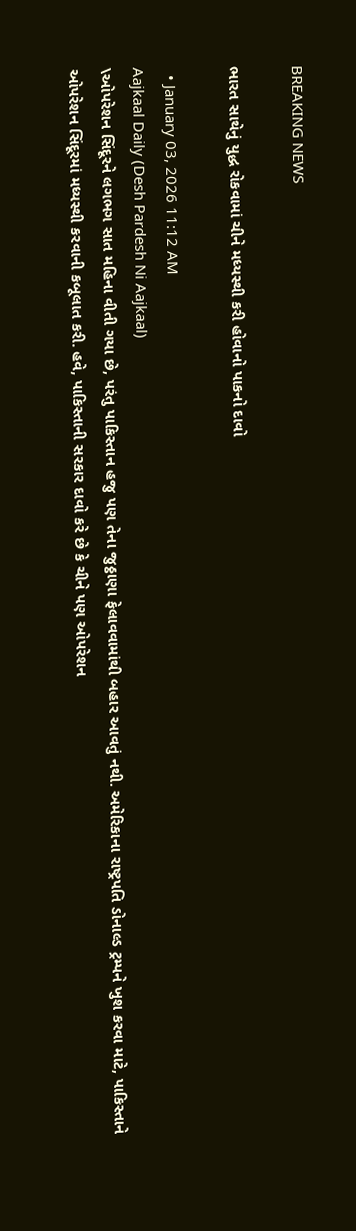BREAKING NEWS

ભારત સાથેનું યુદ્ધ રોકવામાં ચીને મધ્યસ્થી કરી હોવાનો પાકનો દાવો

  • January 03, 2026 11:12 AM
Aajkaal Daily (Desh Pardesh Ni Aajkaal)
\ઓપરેશન સિંદૂરને લગભગ સાત મહિના વીતી ગયા છે, પરંતુ પાકિસ્તાન હજુ પણ તેના જુઠ્ઠાણા ફેલાવવામાંથી બહાર આવતું નથી. અમેરિકાના રાષ્ટ્રપતિ ડોનાલ્ડ ટ્રમ્પને ખુશ કરવા માટે, પાકિસ્તાને ઓપરેશન સિંદૂરમાં મધ્યસ્થી કરવાની કબૂલાત કરી. હવે, પાકિસ્તાની સરકાર દાવો કરે છે કે ચીને પણ ઓપરેશન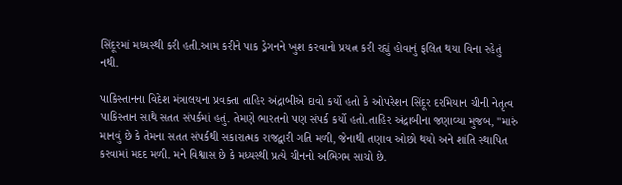સિંદૂરમાં મધ્યસ્થી કરી હતી.આમ કરીને પાક ડ્રેગનને ખુશ કરવાનો પ્રયત્ન કરી રહ્યું હોવાનું ફલિત થયા વિના રહેતું નથી.

પાકિસ્તાનના વિદેશ મંત્રાલયના પ્રવક્તા તાહિર અંદ્રાબીએ દાવો કર્યો હતો કે ઓપરેશન સિંદૂર દરમિયાન ચીની નેતૃત્વ પાકિસ્તાન સાથે સતત સંપર્કમાં હતું. તેમણે ભારતનો પણ સંપર્ક કર્યો હતો.તાહિર અંદ્રાબીના જણાવ્યા મુજબ, "મારું માનવું છે કે તેમના સતત સંપર્કથી સકારાત્મક રાજદ્વારી ગતિ મળી, જેનાથી તણાવ ઓછો થયો અને શાંતિ સ્થાપિત કરવામાં મદદ મળી. મને વિશ્વાસ છે કે મધ્યસ્થી પ્રત્યે ચીનનો અભિગમ સાચો છે.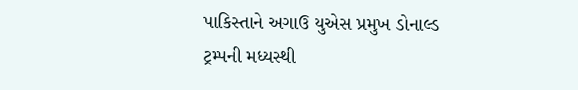પાકિસ્તાને અગાઉ યુએસ પ્રમુખ ડોનાલ્ડ ટ્રમ્પની મધ્યસ્થી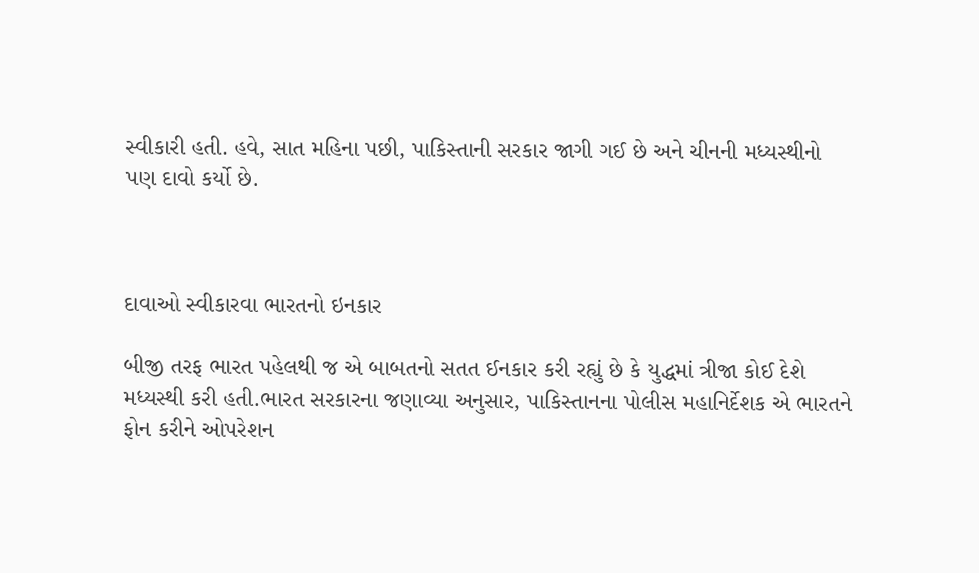સ્વીકારી હતી. હવે, સાત મહિના પછી, પાકિસ્તાની સરકાર જાગી ગઈ છે અને ચીનની મધ્યસ્થીનો પણ દાવો કર્યો છે.



દાવાઓ સ્વીકારવા ભારતનો ઇનકાર

બીજી તરફ ભારત પહેલથી જ એ બાબતનો સતત ઈનકાર કરી રહ્યું છે કે યુદ્ધમાં ત્રીજા કોઈ દેશે મધ્યસ્થી કરી હતી.ભારત સરકારના જણાવ્યા અનુસાર, પાકિસ્તાનના પોલીસ મહાનિર્દેશક એ ભારતને ફોન કરીને ઓપરેશન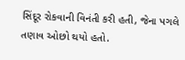સિંદૂર રોકવાની વિનંતી કરી હતી, જેના પગલે તણાવ ઓછો થયો હતો.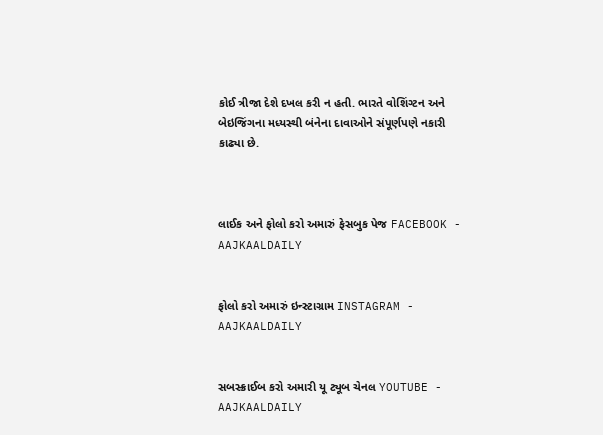કોઈ ત્રીજા દેશે દખલ કરી ન હતી. ભારતે વોશિંગ્ટન અને બેઇજિંગના મધ્યસ્થી બંનેના દાવાઓને સંપૂર્ણપણે નકારી કાઢ્યા છે.



લાઈક અને ફોલો કરો અમારું ફેસબુક પેજ FACEBOOK - AAJKAALDAILY


ફોલો કરો અમારું ઇન્સ્ટાગ્રામ INSTAGRAM - AAJKAALDAILY


સબસ્ક્રાઈબ કરો અમારી યૂ ટ્યૂબ ચેનલ YOUTUBE - AAJKAALDAILY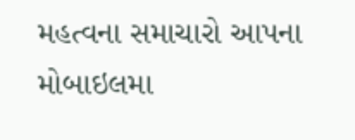મહત્વના સમાચારો આપના મોબાઇલમા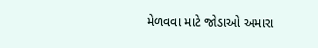મેળવવા માટે જોડાઓ અમારા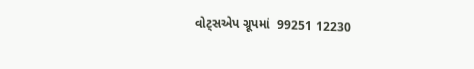વોટ્સએપ ગ્રૂપમાં  99251 12230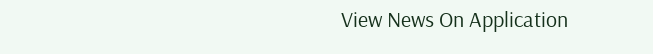View News On Application